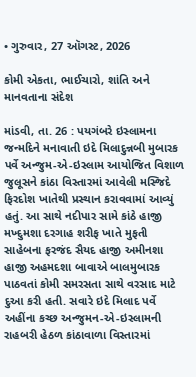• ગુરુવાર, 27 ઑગસ્ટ, 2026

કોમી એકતા, ભાઈચારો, શાંતિ અને માનવતાના સંદેશ

માંડવી, તા. 26 : પયગંબરે ઇસ્લામના જન્મદિને મનાવાતી ઇદે મિલાદુન્નબી મુબારક પર્વે અન્જુમ-એ-ઇસ્લામ આયોજિત વિશાળ જુલૂસને કાંઠા વિસ્તારમાં આવેલી મસ્જિદે ફિરદોશ ખાતેથી પ્રસ્થાન કરાવવામાં આવ્યું હતું. આ સાથે નદીપાર સામે કાંઠે હાજી મખ્દુમશા દરગાહ શરીફ ખાતે મુફતી સાહેબના ફરજંદ સૈયદ હાજી અમીનશા હાજી અહમદશા બાવાએ બાલમુબારક પાઠવતાં કોમી સમરસતા સાથે વરસાદ માટે દુઆ કરી હતી. સવારે ઇદે મિલાદ પર્વે અહીંના કચ્છ અન્જુમન-એ-ઇસ્લામની રાહબરી હેઠળ કાંઠાવાળા વિસ્તારમાં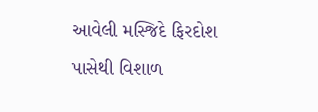આવેલી મસ્જિદે ફિરદોશ પાસેથી વિશાળ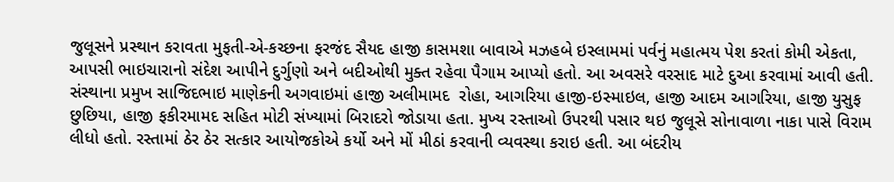જુલૂસને પ્રસ્થાન કરાવતા મુફતી-એ-કચ્છના ફરજંદ સૈયદ હાજી કાસમશા બાવાએ મઝહબે ઇસ્લામમાં પર્વનું મહાત્મય પેશ કરતાં કોમી એકતા, આપસી ભાઇચારાનો સંદેશ આપીને દુર્ગુણો અને બદીઓથી મુક્ત રહેવા પૈગામ આપ્યો હતો. આ અવસરે વરસાદ માટે દુઆ કરવામાં આવી હતી. સંસ્થાના પ્રમુખ સાજિદભાઇ માણેકની અગવાઇમાં હાજી અલીમામદ  રોહા, આગરિયા હાજી-ઇસ્માઇલ, હાજી આદમ આગરિયા, હાજી યુસુફ છુછિયા, હાજી ફકીરમામદ સહિત મોટી સંખ્યામાં બિરાદરો જોડાયા હતા. મુખ્ય રસ્તાઓ ઉપરથી પસાર થઇ જુલૂસે સોનાવાળા નાકા પાસે વિરામ લીધો હતો. રસ્તામાં ઠેર ઠેર સત્કાર આયોજકોએ કર્યો અને મોં મીઠાં કરવાની વ્યવસ્થા કરાઇ હતી. આ બંદરીય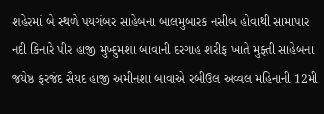શહેરમાં બે સ્થળે પયગંબર સાહેબના બાલમુબારક નસીબ હોવાથી સામાપાર નદી કિનારે પીર હાજી મુખ્દુમશા બાવાની દરગાહ શરીફ ખાતે મુફ્તી સાહેબના જયેષ્ઠ ફરજંદ સૈયદ હાજી અમીનશા બાવાએ રબીઉલ અવ્વલ મહિનાની 12મી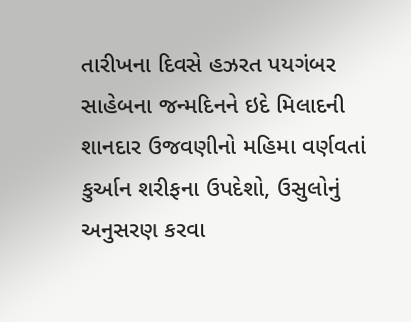તારીખના દિવસે હઝરત પયગંબર સાહેબના જન્મદિનને ઇદે મિલાદની શાનદાર ઉજવણીનો મહિમા વર્ણવતાં કુર્આન શરીફના ઉપદેશો, ઉસુલોનું અનુસરણ કરવા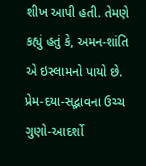શીખ આપી હતી. તેમણે કહ્યું હતું કે, અમન-શાંતિ એ ઇસ્લામનો પાયો છે. પ્રેમ-દયા-સદ્ભાવના ઉચ્ચ ગુણો-આદર્શો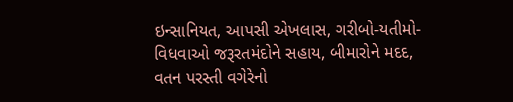ઇન્સાનિયત, આપસી એખલાસ, ગરીબો-યતીમો-વિધવાઓ જરૂરતમંદોને સહાય, બીમારોને મદદ, વતન પરસ્તી વગેરેનો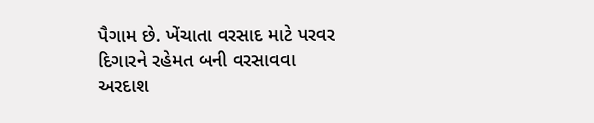પૈગામ છે. ખેંચાતા વરસાદ માટે પરવર દિગારને રહેમત બની વરસાવવા અરદાશ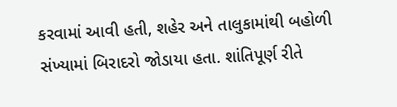કરવામાં આવી હતી, શહેર અને તાલુકામાંથી બહોળી સંખ્યામાં બિરાદરો જોડાયા હતા. શાંતિપૂર્ણ રીતે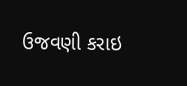ઉજવણી કરાઇ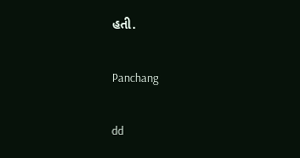હતી.

Panchang

dd